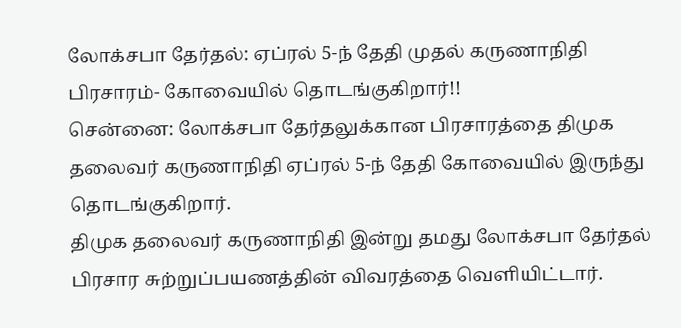லோக்சபா தேர்தல்: ஏப்ரல் 5-ந் தேதி முதல் கருணாநிதி பிரசாரம்- கோவையில் தொடங்குகிறார்!!
சென்னை: லோக்சபா தேர்தலுக்கான பிரசாரத்தை திமுக தலைவர் கருணாநிதி ஏப்ரல் 5-ந் தேதி கோவையில் இருந்து தொடங்குகிறார்.
திமுக தலைவர் கருணாநிதி இன்று தமது லோக்சபா தேர்தல் பிரசார சுற்றுப்பயணத்தின் விவரத்தை வெளியிட்டார்.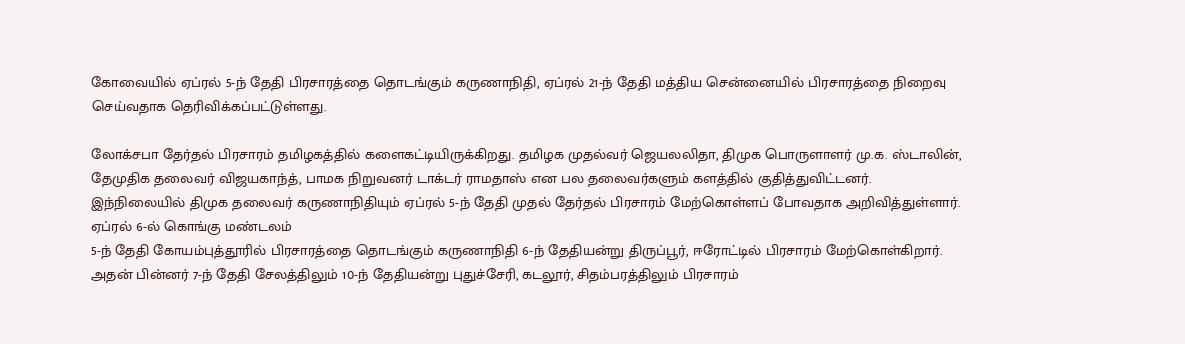கோவையில் ஏப்ரல் 5-ந் தேதி பிரசாரத்தை தொடங்கும் கருணாநிதி, ஏப்ரல் 21-ந் தேதி மத்திய சென்னையில் பிரசாரத்தை நிறைவு செய்வதாக தெரிவிக்கப்பட்டுள்ளது.

லோக்சபா தேர்தல் பிரசாரம் தமிழகத்தில் களைகட்டியிருக்கிறது. தமிழக முதல்வர் ஜெயலலிதா, திமுக பொருளாளர் மு.க. ஸ்டாலின், தேமுதிக தலைவர் விஜயகாந்த், பாமக நிறுவனர் டாக்டர் ராமதாஸ் என பல தலைவர்களும் களத்தில் குதித்துவிட்டனர்.
இந்நிலையில் திமுக தலைவர் கருணாநிதியும் ஏப்ரல் 5-ந் தேதி முதல் தேர்தல் பிரசாரம் மேற்கொள்ளப் போவதாக அறிவித்துள்ளார்.
ஏப்ரல் 6-ல் கொங்கு மண்டலம்
5-ந் தேதி கோயம்புத்தூரில் பிரசாரத்தை தொடங்கும் கருணாநிதி 6-ந் தேதியன்று திருப்பூர், ஈரோட்டில் பிரசாரம் மேற்கொள்கிறார். அதன் பின்னர் 7-ந் தேதி சேலத்திலும் 10-ந் தேதியன்று புதுச்சேரி, கடலூர், சிதம்பரத்திலும் பிரசாரம்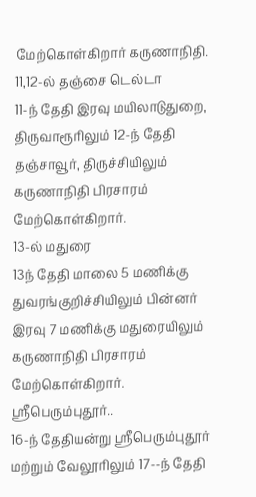மேற்கொள்கிறார் கருணாநிதி.
11,12-ல் தஞ்சை டெல்டா
11-ந் தேதி இரவு மயிலாடுதுறை, திருவாரூரிலும் 12-ந் தேதி தஞ்சாவூர், திருச்சியிலும் கருணாநிதி பிரசாரம் மேற்கொள்கிறார்.
13-ல் மதுரை
13ந் தேதி மாலை 5 மணிக்கு துவரங்குறிச்சியிலும் பின்னர் இரவு 7 மணிக்கு மதுரையிலும் கருணாநிதி பிரசாரம் மேற்கொள்கிறார்.
ஸ்ரீபெரும்புதூர்..
16-ந் தேதியன்று ஸ்ரீபெரும்புதூர் மற்றும் வேலூரிலும் 17--ந் தேதி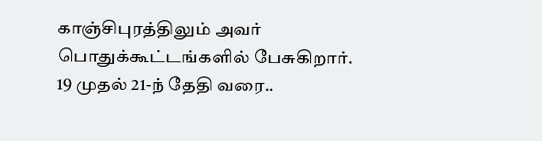காஞ்சிபுரத்திலும் அவர் பொதுக்கூட்டங்களில் பேசுகிறார்.
19 முதல் 21-ந் தேதி வரை..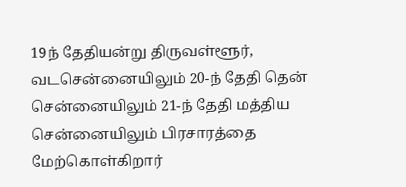19ந் தேதியன்று திருவள்ளூர், வடசென்னையிலும் 20-ந் தேதி தென் சென்னையிலும் 21-ந் தேதி மத்திய சென்னையிலும் பிரசாரத்தை மேற்கொள்கிறார்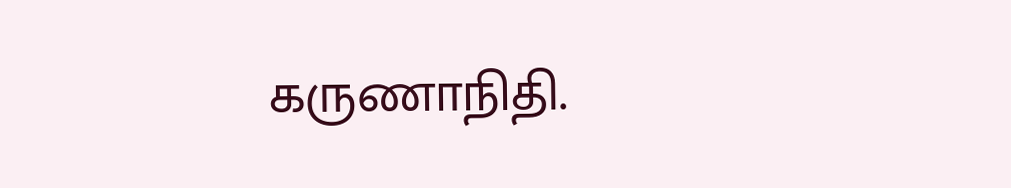கருணாநிதி.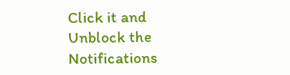Click it and Unblock the Notifications